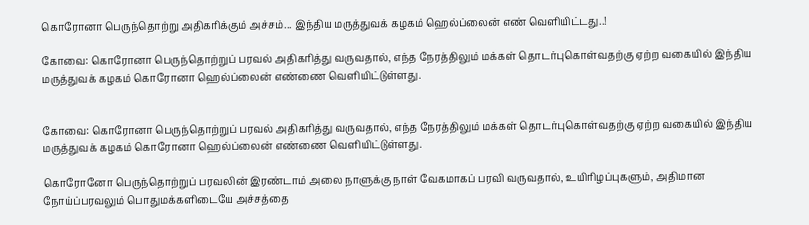கொரோனா பெருந்தொற்று அதிகரிக்கும் அச்சம்... இந்திய மருத்துவக் கழகம் ஹெல்ப்லைன் எண் வெளியிட்டது..!

கோவை: கொரோனா பெருந்தொற்றுப் பரவல் அதிகரித்து வருவதால், எந்த நேரத்திலும் மக்கள் தொடர்புகொள்வதற்கு ஏற்ற வகையில் இந்திய மருத்துவக் கழகம் கொரோனா ஹெல்ப்லைன் எண்ணை வெளியிட்டுள்ளது.


கோவை: கொரோனா பெருந்தொற்றுப் பரவல் அதிகரித்து வருவதால், எந்த நேரத்திலும் மக்கள் தொடர்புகொள்வதற்கு ஏற்ற வகையில் இந்திய மருத்துவக் கழகம் கொரோனா ஹெல்ப்லைன் எண்ணை வெளியிட்டுள்ளது.

கொரோனோ பெருந்தொற்றுப் பரவலின் இரண்டாம் அலை நாளுக்கு நாள் வேகமாகப் பரவி வருவதால், உயிரிழப்புகளும், அதிமான நோய்ப்பரவலும் பொதுமக்களிடையே அச்சத்தை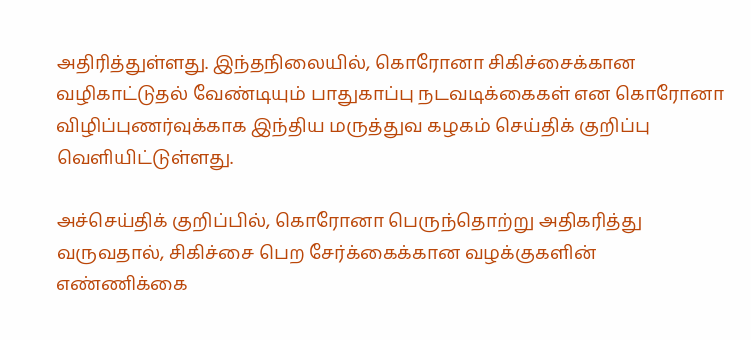அதிரித்துள்ளது. இந்தநிலையில், கொரோனா சிகிச்சைக்கான வழிகாட்டுதல் வேண்டியும் பாதுகாப்பு நடவடிக்கைகள் என கொரோனா விழிப்புணர்வுக்காக இந்திய மருத்துவ கழகம் செய்திக் குறிப்பு வெளியிட்டுள்ளது.

அச்செய்திக் குறிப்பில், கொரோனா பெருந்தொற்று அதிகரித்து வருவதால், சிகிச்சை பெற சேர்க்கைக்கான வழக்குகளின் எண்ணிக்கை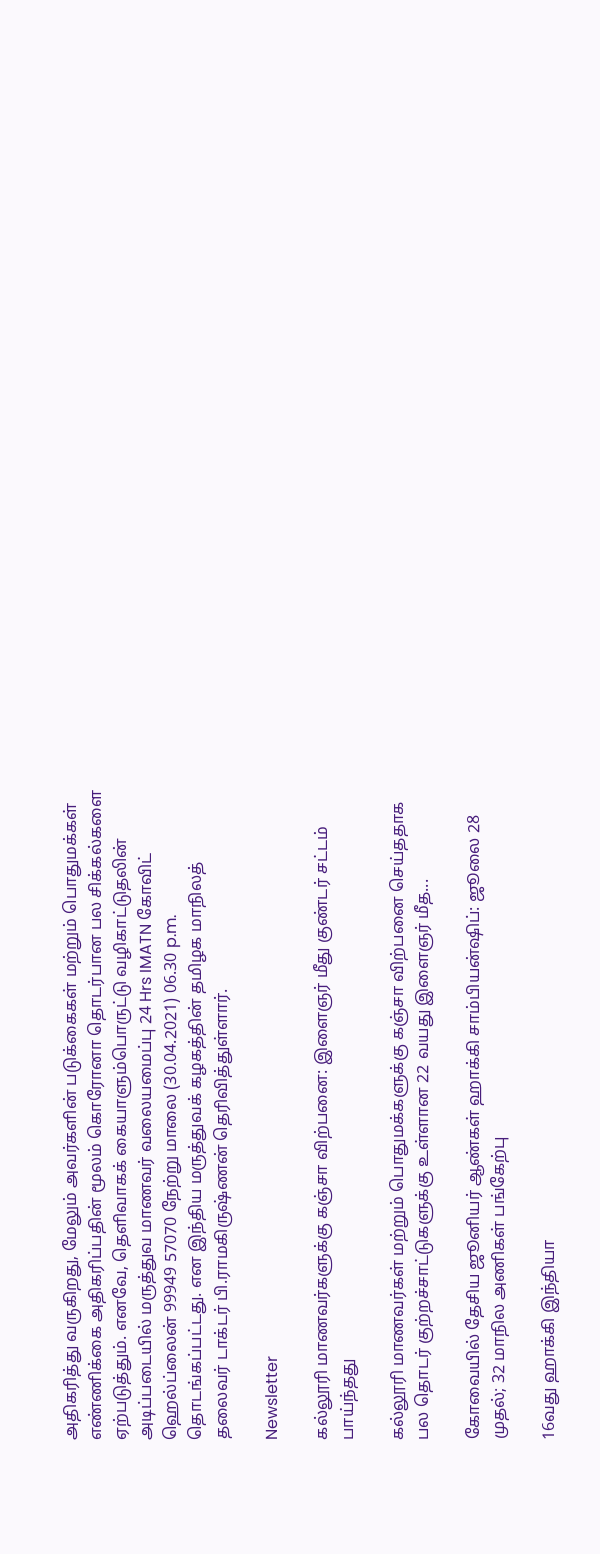அதிகரித்து வருகிறது, மேலும் அவர்களின் படுக்கைகள் மற்றும் பொதுமக்கள் எண்ணிக்கை அதிகரிப்பதின் மூலம் கொரோனா தொடர்பான பல சிக்கல்களை ஏற்படுத்தும். எனவே, தெளிவாகக் கையாளும்பொருட்டு வழிகாட்டுதலின் அடிப்படையில் மருத்துவ மாணவர் வலையமைப்பு 24 Hrs IMATN கோவிட் ஹெல்ப்லைன் 99949 57070 நேற்று மாலை (30.04.2021) 06.30 p.m. தொடங்கப்பட்டது. என இந்திய மருத்துவக் கழகத்தின் தமிழக மாநிலத் தலைவர் டாக்டர் பி.ராமகிருஷ்ணன் தெரிவித்துள்ளார்.

Newsletter

கல்லூரி மாணவர்களுக்கு கஞ்சா விற்பனை: இளைஞர் மீது குண்டர் சட்டம் பாய்ந்தது

கல்லூரி மாணவர்கள் மற்றும் பொதுமக்களுக்கு கஞ்சா விற்பனை செய்ததாக பல தொடர் குற்றச்சாட்டுகளுக்கு உள்ளான 22 வயது இளைஞர் மீத...

கோவையில் தேசிய ஜூனியர் ஆண்கள் ஹாக்கி சாம்பியன்ஷிப்: ஜூலை 28 முதல்; 32 மாநில அணிகள் பங்கேற்பு

16வது ஹாக்கி இந்தியா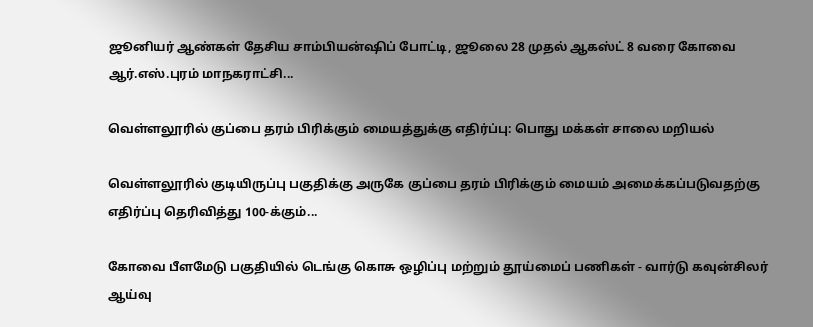ஜூனியர் ஆண்கள் தேசிய சாம்பியன்ஷிப் போட்டி, ஜூலை 28 முதல் ஆகஸ்ட் 8 வரை கோவை ஆர்.எஸ்.புரம் மாநகராட்சி...

வெள்ளலூரில் குப்பை தரம் பிரிக்கும் மையத்துக்கு எதிர்ப்பு: பொது மக்கள் சாலை மறியல்

வெள்ளலூரில் குடியிருப்பு பகுதிக்கு அருகே குப்பை தரம் பிரிக்கும் மையம் அமைக்கப்படுவதற்கு எதிர்ப்பு தெரிவித்து 100-க்கும்...

கோவை பீளமேடு பகுதியில் டெங்கு கொசு ஒழிப்பு மற்றும் தூய்மைப் பணிகள் - வார்டு கவுன்சிலர் ஆய்வு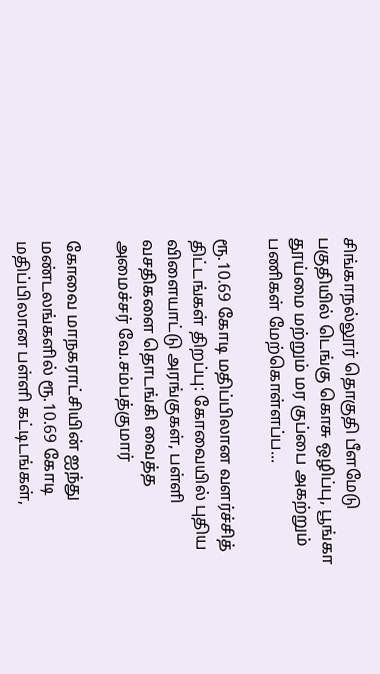சிங்காநல்லூர் தொகுதி பீளமேடு பகுதியில் டெங்கு கொசு ஒழிப்பு, பூங்கா தூய்மை மற்றும் மர குப்பை அகற்றும் பணிகள் மேற்கொள்ளப்ப...

ரூ.10.69 கோடி மதிப்பிலான வளர்ச்சித் திட்டங்கள் திறப்பு: கோவையில் புதிய விளையாட்டு அரங்குகள், பள்ளி வசதிகளை தொடங்கி வைத்த அமைச்சர் வே.சம்பத்குமார்

கோவை மாநகராட்சியின் ஐந்து மண்டலங்களில் ரூ.10.69 கோடி மதிப்பிலான பள்ளி கட்டிடங்கள்,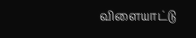விளையாட்டு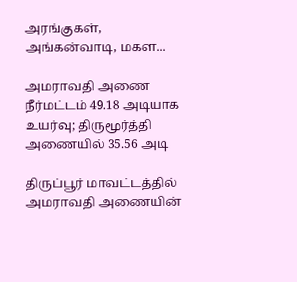அரங்குகள், அங்கன்வாடி, மகள...

அமராவதி அணை நீர்மட்டம் 49.18 அடியாக உயர்வு; திருமூர்த்தி அணையில் 35.56 அடி

திருப்பூர் மாவட்டத்தில் அமராவதி அணையின்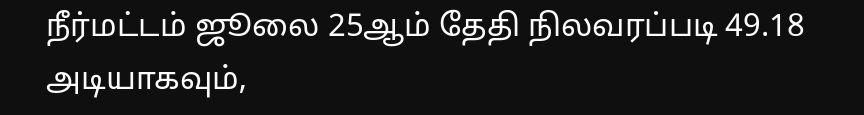நீர்மட்டம் ஜூலை 25ஆம் தேதி நிலவரப்படி 49.18 அடியாகவும்,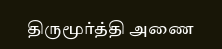திருமூர்த்தி அணை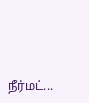நீர்மட்...